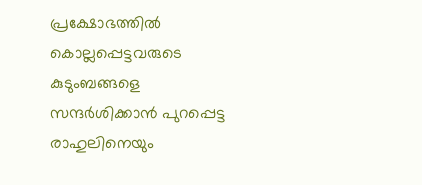പ്രക്ഷോഭത്തിൽ കൊല്ലപ്പെട്ടവരുടെ കുടുംബങ്ങളെ സന്ദർശിക്കാൻ പുറപ്പെട്ട രാഹുലിനെയും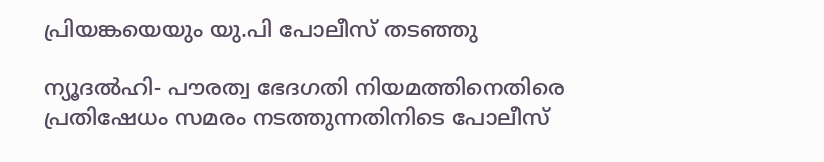പ്രിയങ്കയെയും യു.പി പോലീസ് തടഞ്ഞു

ന്യൂദല്‍ഹി- പൗരത്വ ഭേദഗതി നിയമത്തിനെതിരെ പ്രതിഷേധം സമരം നടത്തുന്നതിനിടെ പോലീസ്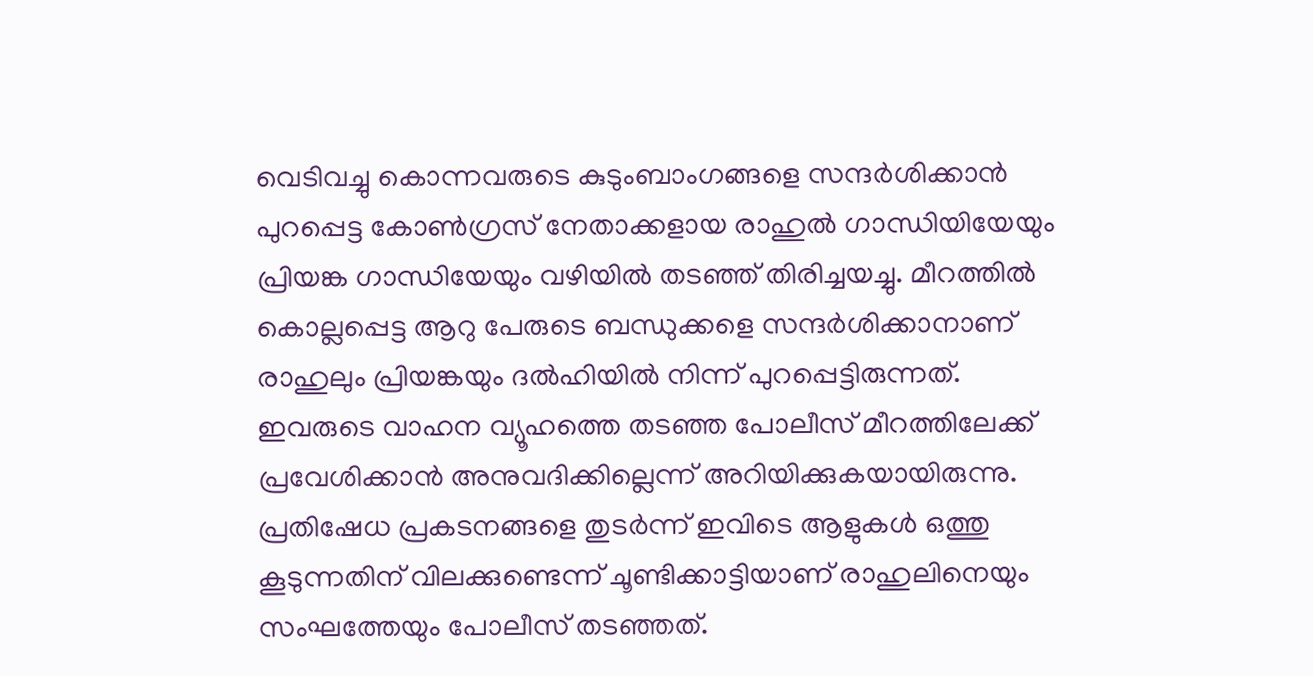വെടിവച്ചു കൊന്നവരുടെ കുടുംബാംഗങ്ങളെ സന്ദര്‍ശിക്കാന്‍ പുറപ്പെട്ട കോണ്‍ഗ്രസ് നേതാക്കളായ രാഹുല്‍ ഗാന്ധിയിയേയും പ്രിയങ്ക ഗാന്ധിയേയും വഴിയില്‍ തടഞ്ഞ് തിരിച്ചയച്ചു. മീറത്തില്‍ കൊല്ലപ്പെട്ട ആറു പേരുടെ ബന്ധുക്കളെ സന്ദര്‍ശിക്കാനാണ് രാഹുലും പ്രിയങ്കയും ദല്‍ഹിയില്‍ നിന്ന് പുറപ്പെട്ടിരുന്നത്. ഇവരുടെ വാഹന വ്യൂഹത്തെ തടഞ്ഞ പോലീസ് മീറത്തിലേക്ക് പ്രവേശിക്കാന്‍ അനുവദിക്കില്ലെന്ന് അറിയിക്കുകയായിരുന്നു. പ്രതിഷേധ പ്രകടനങ്ങളെ തുടര്‍ന്ന് ഇവിടെ ആളുകള്‍ ഒത്തു കൂടുന്നതിന് വിലക്കുണ്ടെന്ന് ചൂണ്ടിക്കാട്ടിയാണ് രാഹുലിനെയും സംഘത്തേയും പോലീസ് തടഞ്ഞത്.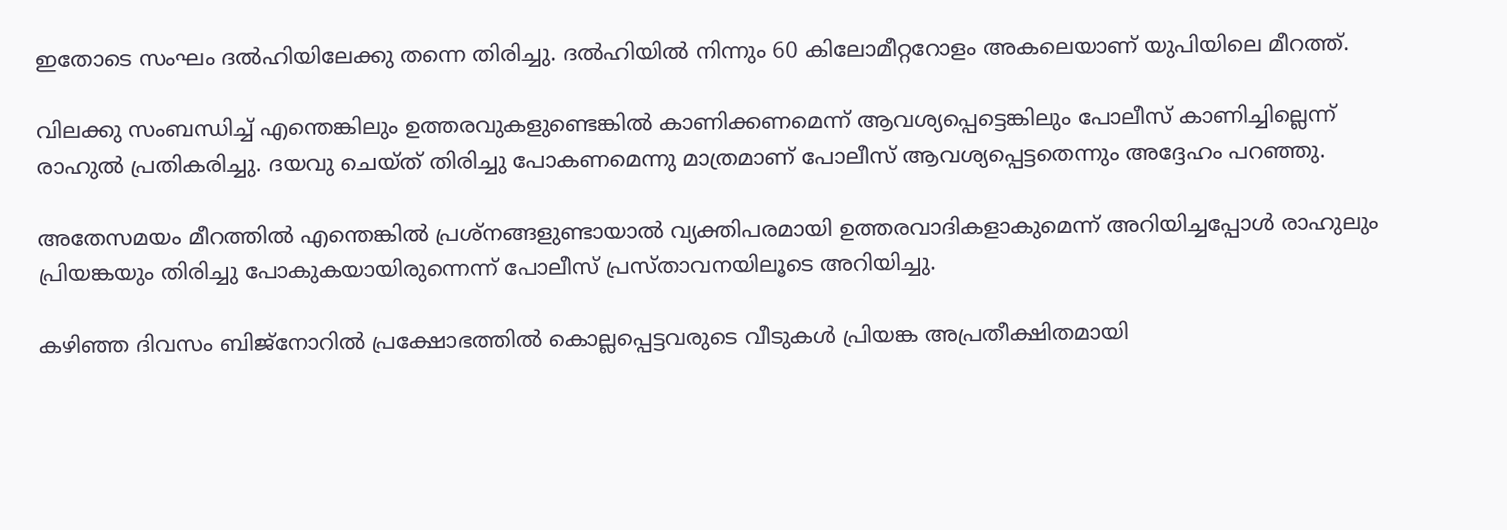ഇതോടെ സംഘം ദല്‍ഹിയിലേക്കു തന്നെ തിരിച്ചു. ദല്‍ഹിയില്‍ നിന്നും 60 കിലോമീറ്ററോളം അകലെയാണ് യുപിയിലെ മീറത്ത്.

വിലക്കു സംബന്ധിച്ച് എന്തെങ്കിലും ഉത്തരവുകളുണ്ടെങ്കില്‍ കാണിക്കണമെന്ന് ആവശ്യപ്പെട്ടെങ്കിലും പോലീസ് കാണിച്ചില്ലെന്ന് രാഹുല്‍ പ്രതികരിച്ചു. ദയവു ചെയ്ത് തിരിച്ചു പോകണമെന്നു മാത്രമാണ് പോലീസ് ആവശ്യപ്പെട്ടതെന്നും അദ്ദേഹം പറഞ്ഞു.

അതേസമയം മീറത്തില്‍ എന്തെങ്കില്‍ പ്രശ്‌നങ്ങളുണ്ടായാല്‍ വ്യക്തിപരമായി ഉത്തരവാദികളാകുമെന്ന് അറിയിച്ചപ്പോള്‍ രാഹുലും പ്രിയങ്കയും തിരിച്ചു പോകുകയായിരുന്നെന്ന് പോലീസ് പ്രസ്താവനയിലൂടെ അറിയിച്ചു.

കഴിഞ്ഞ ദിവസം ബിജ്‌നോറില്‍ പ്രക്ഷോഭത്തില്‍ കൊല്ലപ്പെട്ടവരുടെ വീടുകള്‍ പ്രിയങ്ക അപ്രതീക്ഷിതമായി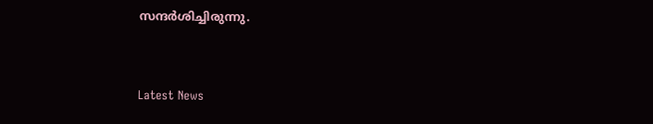സന്ദര്‍ശിച്ചിരുന്നു.


Latest News